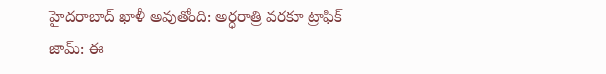హైదరాబాద్ ఖాళీ అవుతోంది: అర్ధరాత్రి వరకూ ట్రాఫిక్ జామ్: ఈ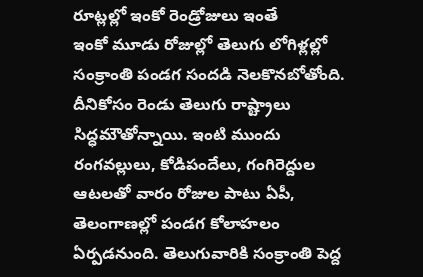రూట్లల్లో ఇంకో రెండ్రోజులు ఇంతే
ఇంకో మూడు రోజుల్లో తెలుగు లోగిళ్లల్లో సంక్రాంతి పండగ సందడి నెలకొనబోతోంది. దీనికోసం రెండు తెలుగు రాష్ట్రాలు సిద్ధమౌతోన్నాయి. ఇంటి ముందు రంగవల్లులు, కోడిపందేలు, గంగిరెద్దుల ఆటలతో వారం రోజుల పాటు ఏపీ, తెలంగాణల్లో పండగ కోలాహలం ఏర్పడనుంది. తెలుగువారికి సంక్రాంతి పెద్ద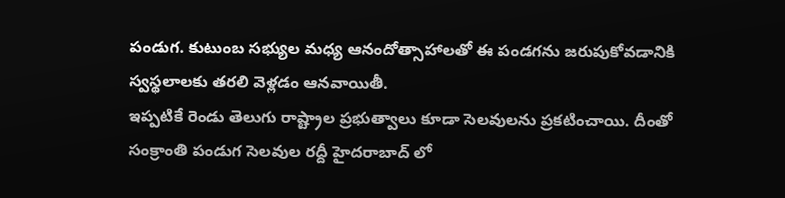పండుగ. కుటుంబ సభ్యుల మధ్య ఆనందోత్సాహాలతో ఈ పండగను జరుపుకోవడానికి స్వస్థలాలకు తరలి వెళ్లడం ఆనవాయితీ.
ఇప్పటికే రెండు తెలుగు రాష్ట్రాల ప్రభుత్వాలు కూడా సెలవులను ప్రకటించాయి. దీంతో సంక్రాంతి పండుగ సెలవుల రద్దీ హైదరాబాద్ లో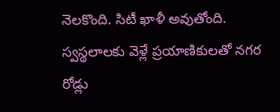నెలకొంది. సిటీ ఖాళీ అవుతోంది. స్వస్థలాలకు వెళ్లే ప్రయాణికులతో నగర రోడ్లు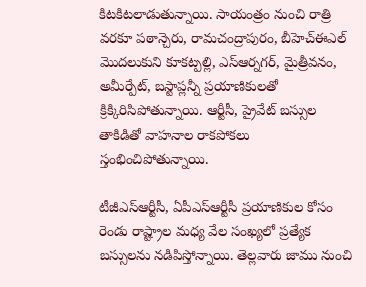కిటకిటలాడుతున్నాయి. సాయంత్రం నుంచి రాత్రి వరకూ పఠాన్చెరు, రామచంద్రాపురం, బీహెచ్ఈఎల్ మొదలుకుని కూకట్పల్లి, ఎస్ఆర్నగర్, మైత్రీవనం, అమీర్పేట్, బస్టాప్లన్నీ ప్రయాణికులతో క్రిక్కిరిసిపోతున్నాయి. ఆర్టీసీ, ప్రైవేట్ బస్సుల తాకిడితో వాహనాల రాకపోకలు స్తంభించిపోతున్నాయి.

టీజీఎస్ఆర్టీసీ, ఏపీఎస్ఆర్టీసీ ప్రయాణికుల కోసం రెండు రాష్ట్రాల మధ్య వేల సంఖ్యలో ప్రత్యేక బస్సులను నడిపిస్తోన్నాయి. తెల్లవారు జాము నుంచి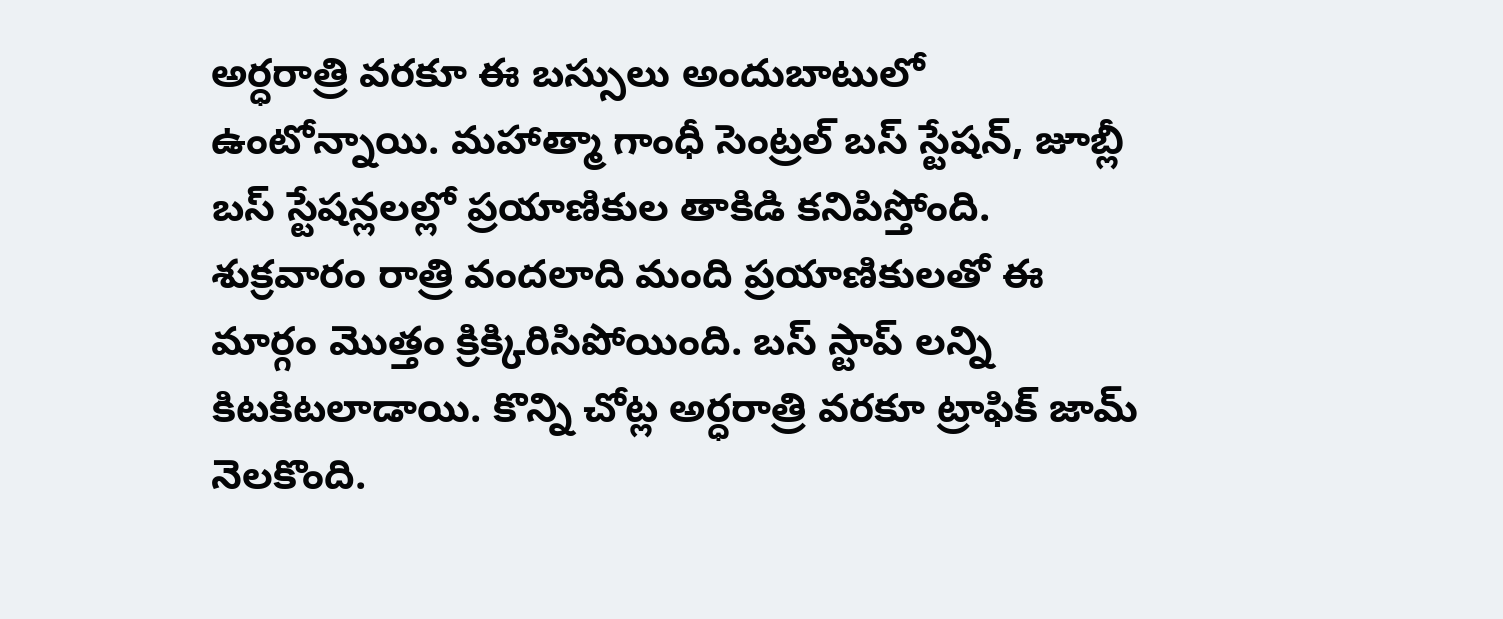అర్ధరాత్రి వరకూ ఈ బస్సులు అందుబాటులో ఉంటోన్నాయి. మహాత్మా గాంధీ సెంట్రల్ బస్ స్టేషన్, జూబ్లీ బస్ స్టేషన్లలల్లో ప్రయాణికుల తాకిడి కనిపిస్తోంది. శుక్రవారం రాత్రి వందలాది మంది ప్రయాణికులతో ఈ మార్గం మొత్తం క్రిక్కిరిసిపోయింది. బస్ స్టాప్ లన్ని కిటకిటలాడాయి. కొన్ని చోట్ల అర్ధరాత్రి వరకూ ట్రాఫిక్ జామ్ నెలకొంది.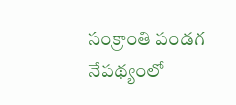సంక్రాంతి పండగ నేపథ్యంలో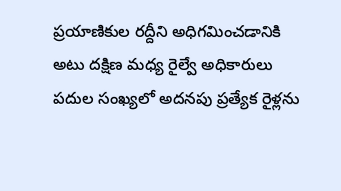ప్రయాణికుల రద్దీని అధిగమించడానికి అటు దక్షిణ మధ్య రైల్వే అధికారులు పదుల సంఖ్యలో అదనపు ప్రత్యేక రైళ్లను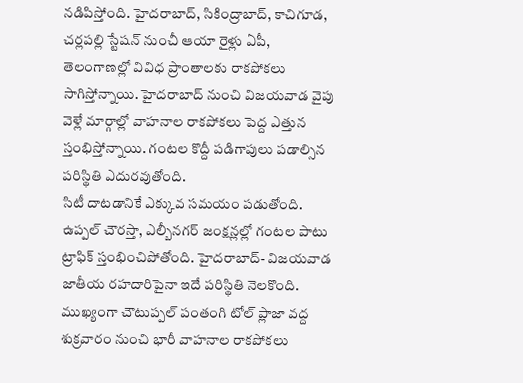నడిపిస్తోంది. హైదరాబాద్, సికింద్రాబాద్, కాచిగూడ, చర్లపల్లి స్టేషన్ నుంచీ ఆయా రైళ్లు ఏపీ, తెలంగాణల్లో వివిధ ప్రాంతాలకు రాకపోకలు సాగిస్తోన్నాయి. హైదరాబాద్ నుంచి విజయవాడ వైపు వెళ్లే మార్గాల్లో వాహనాల రాకపోకలు పెద్ద ఎత్తున స్తంభిస్తోన్నాయి. గంటల కొద్దీ పడిగాపులు పడాల్సిన పరిస్థితి ఎదురవుతోంది.
సిటీ దాటడానికే ఎక్కువ సమయం పడుతోంది. ఉప్పల్ చౌరస్తా, ఎల్బీనగర్ జంక్షన్లల్లో గంటల పాటు ట్రాఫిక్ స్తంభించిపోతోంది. హైదరాబాద్- విజయవాడ జాతీయ రహదారిపైనా ఇదే పరిస్థితి నెలకొంది. ముఖ్యంగా చౌటుప్పల్ పంతంగి టోల్ ప్లాజా వద్ద శుక్రవారం నుంచి భారీ వాహనాల రాకపోకలు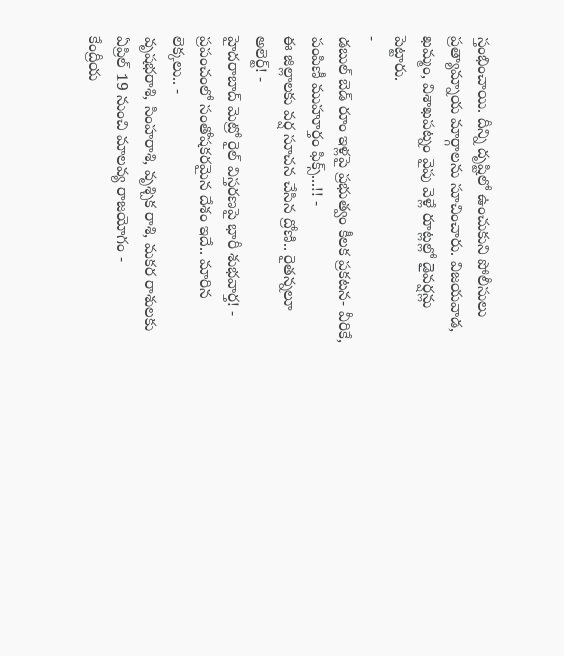స్తంభించాయి. దీన్ని దృష్టిలో ఉంచుకుని పోలీసులు ప్రత్యామ్నాయ మార్గాలను సూచించారు. విజయవాడ, ఖమ్మం, విశాఖపట్నం వైపు వెళ్లే రూట్లల్లో డైవర్షన్లు పెట్టారు.
-
డబుల్ బెడ్ రూం ఇళ్లపై ప్రభుత్వం కీలక ప్రకటన- వీరికే, పంపిణీ ముహూర్తం ఫిక్స్...!! -
ఈ జిల్లాలకు వర్ష సూచన చేసిన ద్రోణి.. రైతన్నలూ అలెర్ట్! -
హైదరాబాద్ మెట్రో రైల్ విస్తరణపై భారీ శుభవార్త! -
ప్రపంచంలో సంతోషకరమైన దేశం ఇదే.. మారిన లెక్కలు.. -
వృషభరాశి, సింహరాశి, వృశ్చిక రాశి, మకర రాశులకు ఏప్రిల్ 19 నుంచి మాలవ్య రాజయోగం -
కేంద్రీయ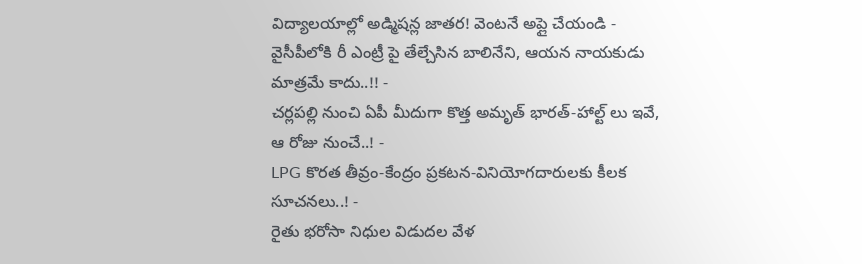విద్యాలయాల్లో అడ్మిషన్ల జాతర! వెంటనే అప్లై చేయండి -
వైసీపీలోకి రీ ఎంట్రీ పై తేల్చేసిన బాలినేని, ఆయన నాయకుడు మాత్రమే కాదు..!! -
చర్లపల్లి నుంచి ఏపీ మీదుగా కొత్త అమృత్ భారత్-హాల్ట్ లు ఇవే, ఆ రోజు నుంచే..! -
LPG కొరత తీవ్రం-కేంద్రం ప్రకటన-వినియోగదారులకు కీలక సూచనలు..! -
రైతు భరోసా నిధుల విడుదల వేళ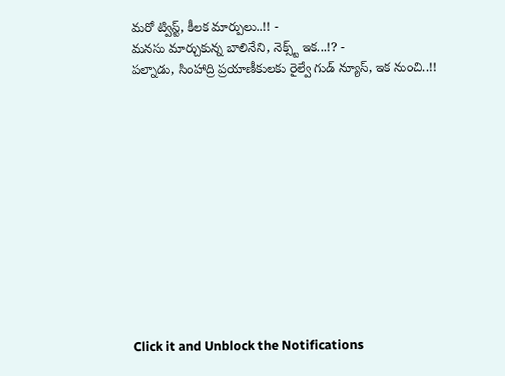మరో ట్విస్ట్, కీలక మార్పులు..!! -
మనసు మార్చుకున్న బాలినేని, నెక్స్ట్ ఇక...!? -
పల్నాడు, సింహాద్రి ప్రయాణీకులకు రైల్వే గుడ్ న్యూస్, ఇక నుంచి..!!












Click it and Unblock the Notifications